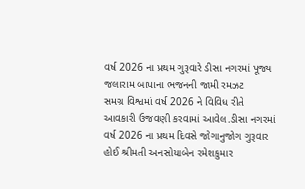વર્ષ 2026 ના પ્રથમ ગુરૂવારે ડીસા નગરમાં પૂજ્ય જલારામ બાપાના ભજનની જામી રમઝટ
સમગ્ર વિશ્વમાં વર્ષ 2026 ને વિવિધ રીતે આવકારી ઉજવણી કરવામાં આવેલ.ડીસા નગરમાં વર્ષ 2026 ના પ્રથમ દિવસે જોગાનુજોગ ગુરૂવાર હોઈ શ્રીમતી અનસોયાબેન રમેશકુમાર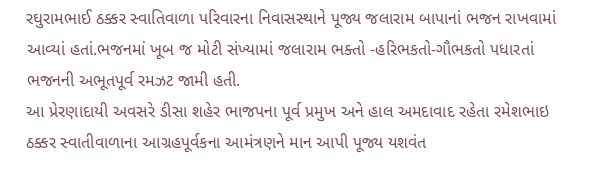રઘુરામભાઈ ઠક્કર સ્વાતિવાળા પરિવારના નિવાસસ્થાને પૂજ્ય જલારામ બાપાનાં ભજન રાખવામાં આવ્યાં હતાં.ભજનમાં ખૂબ જ મોટી સંખ્યામાં જલારામ ભક્તો -હરિભકતો-ગૌભકતો પધારતાં ભજનની અભૂતપૂર્વ રમઝટ જામી હતી.
આ પ્રેરણાદાયી અવસરે ડીસા શહેર ભાજપના પૂર્વ પ્રમુખ અને હાલ અમદાવાદ રહેતા રમેશભાઇ ઠક્કર સ્વાતીવાળાના આગ્રહપૂર્વકના આમંત્રણને માન આપી પૂજ્ય યશવંત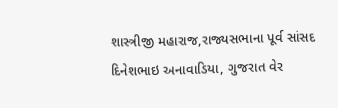શાસ્ત્રીજી મહારાજ,રાજ્યસભાના પૂર્વ સાંસદ દિનેશભાઇ અનાવાડિયા, ગુજરાત વેર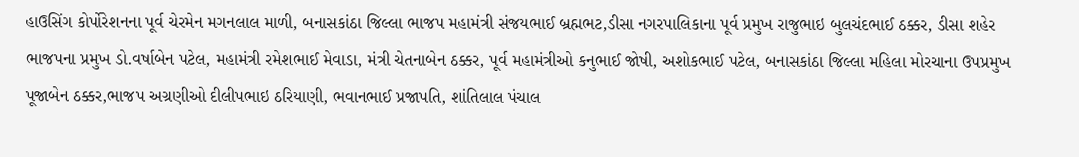હાઉસિંગ કોર્પોરેશનના પૂર્વ ચેરમેન મગનલાલ માળી, બનાસકાંઠા જિલ્લા ભાજપ મહામંત્રી સંજયભાઈ બ્રહ્મભટ,ડીસા નગરપાલિકાના પૂર્વ પ્રમુખ રાજુભાઇ બુલચંદભાઈ ઠક્કર, ડીસા શહેર ભાજપના પ્રમુખ ડો.વર્ષાબેન પટેલ, મહામંત્રી રમેશભાઈ મેવાડા, મંત્રી ચેતનાબેન ઠક્કર, પૂર્વ મહામંત્રીઓ કનુભાઈ જોષી, અશોકભાઈ પટેલ, બનાસકાંઠા જિલ્લા મહિલા મોરચાના ઉપપ્રમુખ પૂજાબેન ઠક્કર,ભાજપ અગ્રણીઓ દીલીપભાઇ ઠરિયાણી, ભવાનભાઈ પ્રજાપતિ, શાંતિલાલ પંચાલ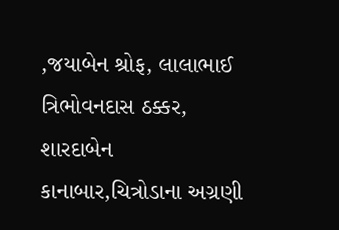,જયાબેન શ્રોફ, લાલાભાઈ ત્રિભોવનદાસ ઠક્કર, શારદાબેન કાનાબાર,ચિત્રોડાના અગ્રણી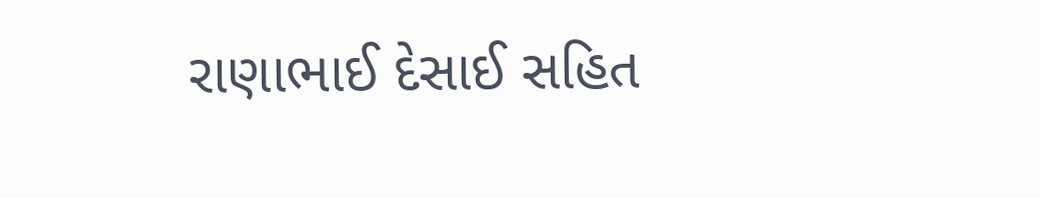રાણાભાઈ દેસાઈ સહિત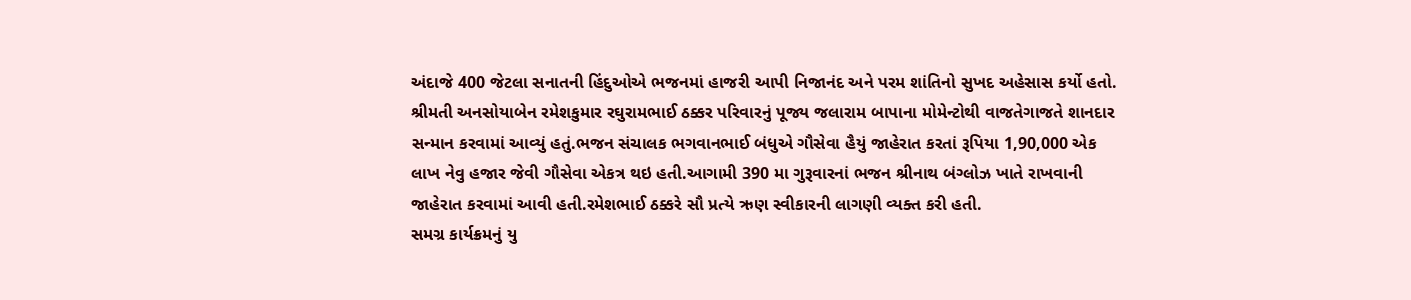અંદાજે 400 જેટલા સનાતની હિંદુઓએ ભજનમાં હાજરી આપી નિજાનંદ અને પરમ શાંતિનો સુખદ અહેસાસ કર્યો હતો.
શ્રીમતી અનસોયાબેન રમેશકુમાર રઘુરામભાઈ ઠક્કર પરિવારનું પૂજ્ય જલારામ બાપાના મોમેન્ટોથી વાજતેગાજતે શાનદાર સન્માન કરવામાં આવ્યું હતું.ભજન સંચાલક ભગવાનભાઈ બંધુએ ગૌસેવા હૈયું જાહેરાત કરતાં રૂપિયા 1,90,000 એક લાખ નેવુ હજાર જેવી ગૌસેવા એકત્ર થઇ હતી.આગામી 390 મા ગુરૂવારનાં ભજન શ્રીનાથ બંગ્લોઝ ખાતે રાખવાની જાહેરાત કરવામાં આવી હતી.રમેશભાઈ ઠક્કરે સૌ પ્રત્યે ઋણ સ્વીકારની લાગણી વ્યક્ત કરી હતી.
સમગ્ર કાર્યક્રમનું યુ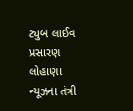ટ્યુબ લાઈવ પ્રસારણ લોહાણા ન્યૂઝના તંત્રી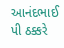આનંદભાઈ પી ઠક્કરે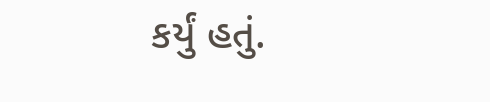કર્યું હતું.